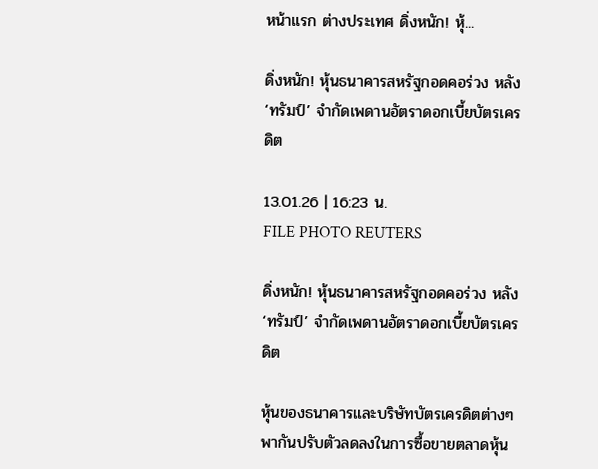หน้าแรก ต่างประเทศ ดิ่งหนัก! หุ้...

ดิ่งหนัก! หุ้นธนาคารสหรัฐกอดคอร่วง หลัง ‘ทรัมป์’ จำกัดเพดานอัตราดอกเบี้ยบัตรเครดิต

13.01.26 | 16:23 น.
FILE PHOTO REUTERS

ดิ่งหนัก! หุ้นธนาคารสหรัฐกอดคอร่วง หลัง ‘ทรัมป์’ จำกัดเพดานอัตราดอกเบี้ยบัตรเครดิต

หุ้นของธนาคารและบริษัทบัตรเครดิตต่างๆ พากันปรับตัวลดลงในการซื้อขายตลาดหุ้น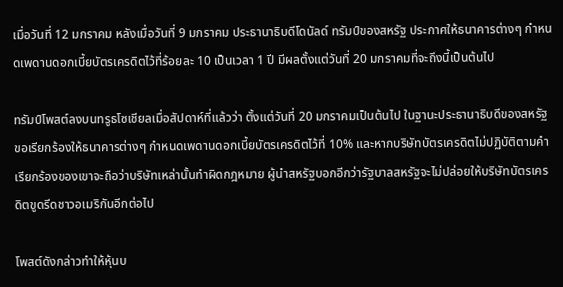เมื่อวันที่ 12 มกราคม หลังเมื่อวันที่ 9 มกราคม ประธานาธิบดีโดนัลด์ ทรัมป์ของสหรัฐ ประกาศให้ธนาคารต่างๆ กำหนดเพดานดอกเบี้ยบัตรเครดิตไว้ที่ร้อยละ 10 เป็นเวลา 1 ปี มีผลตั้งแต่วันที่ 20 มกราคมที่จะถึงนี้เป็นต้นไป

ทรัมป์โพสต์ลงบนทรูธโซเชียลเมื่อสัปดาห์ที่แล้วว่า ตั้งแต่วันที่ 20 มกราคมเป็นต้นไป ในฐานะประธานาธิบดีของสหรัฐ ขอเรียกร้องให้ธนาคารต่างๆ กำหนดเพดานดอกเบี้ยบัตรเครดิตไว้ที่ 10% และหากบริษัทบัตรเครดิตไม่ปฏิบัติตามคำเรียกร้องของเขาจะถือว่าบริษัทเหล่านั้นทำผิดกฎหมาย ผู้นำสหรัฐบอกอีกว่ารัฐบาลสหรัฐจะไม่ปล่อยให้บริษัทบัตรเครดิตขูดรีดชาวอเมริกันอีกต่อไป

โพสต์ดังกล่าวทำให้หุ้นบ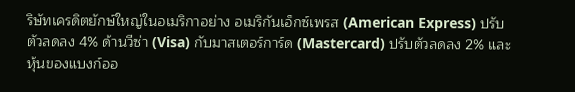ริษัทเครดิตยักษ์ใหญ่ในอเมริกาอย่าง อเมริกันเอ็กซ์เพรส (American Express) ปรับตัวลดลง 4% ด้านวีซ่า (Visa) กับมาสเตอร์การ์ด (Mastercard) ปรับตัวลดลง 2% และหุ้นของแบงก์ออ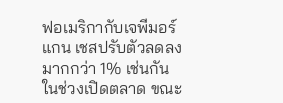ฟอเมริกากับเจพีมอร์แกน เชสปรับตัวลดลงมากกว่า 1% เช่นกันในช่วงเปิดตลาด ขณะ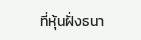ที่หุ้นฝั่งธนา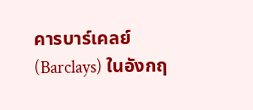คารบาร์เคลย์ (Barclays) ในอังกฤ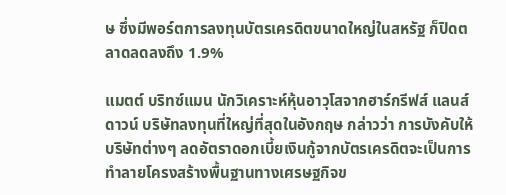ษ ซึ่งมีพอร์ตการลงทุนบัตรเครดิตขนาดใหญ่ในสหรัฐ ก็ปิดตลาดลดลงถึง 1.9%

แมตต์ บริทซ์แมน นักวิเคราะห์หุ้นอาวุโสจากฮาร์กรีฟส์ แลนส์ดาวน์ บริษัทลงทุนที่ใหญ่ที่สุดในอังกฤษ กล่าวว่า การบังคับให้บริษัทต่างๆ ลดอัตราดอกเบี้ยเงินกู้จากบัตรเครดิตจะเป็นการทำลายโครงสร้างพื้นฐานทางเศรษฐกิจข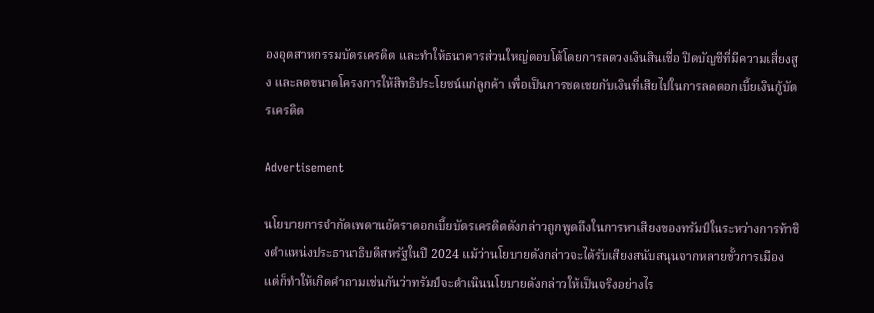องอุตสาหกรรมบัตรเครดิต และทำให้ธนาคารส่วนใหญ่ตอบโต้โดยการลดวงเงินสินเชื่อ ปิดบัญชีที่มีความเสี่ยงสูง และลดขนาดโครงการให้สิทธิประโยชน์แก่ลูกค้า เพื่อเป็นการชดเชยกับเงินที่เสียไปในการลดดอกเบี้ยเงินกู้บัตรเครดิต

Advertisement

นโยบายการจำกัดเพดานอัตราดอกเบี้ยบัตรเครดิตดังกล่าวถูกพูดถึงในการหาเสียงของทรัมป์ในระหว่างการท้าชิงตำแหน่งประธานาธิบดีสหรัฐในปี 2024 แม้ว่านโยบายดังกล่าวจะได้รับเสียงสนับสนุนจากหลายขั้วการเมือง แต่ก็ทำให้เกิดคำถามเช่นกันว่าทรัมป์จะดำเนินนโยบายดังกล่าวให้เป็นจริงอย่างไร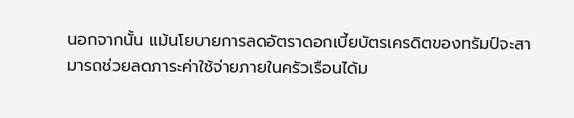นอกจากนั้น แม้นโยบายการลดอัตราดอกเบี้ยบัตรเครดิตของทรัมป์จะสามารถช่วยลดภาระค่าใช้จ่ายภายในครัวเรือนได้ม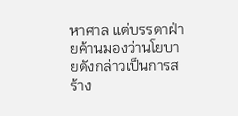หาศาล แต่บรรดาฝ่ายค้านมองว่านโยบายดังกล่าวเป็นการสร้าง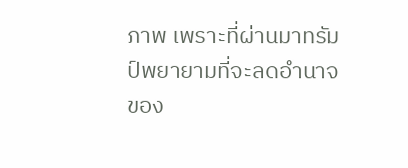ภาพ เพราะที่ผ่านมาทรัมป์พยายามที่จะลดอำนาจของ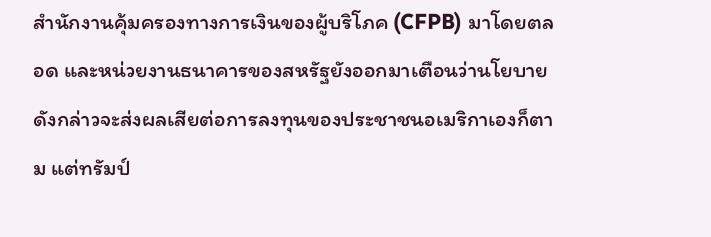สำนักงานคุ้มครองทางการเงินของผู้บริโภค (CFPB) มาโดยตลอด และหน่วยงานธนาคารของสหรัฐยังออกมาเตือนว่านโยบายดังกล่าวจะส่งผลเสียต่อการลงทุนของประชาชนอเมริกาเองก็ตาม แต่ทรัมป์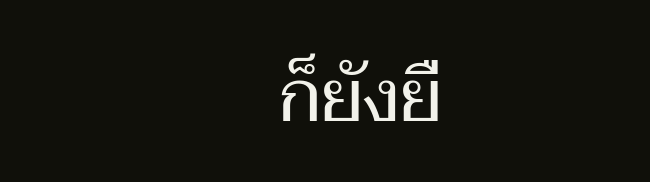ก็ยังยื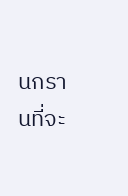นกรานที่จะ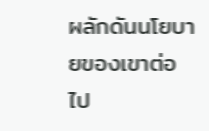ผลักดันนโยบายของเขาต่อไป